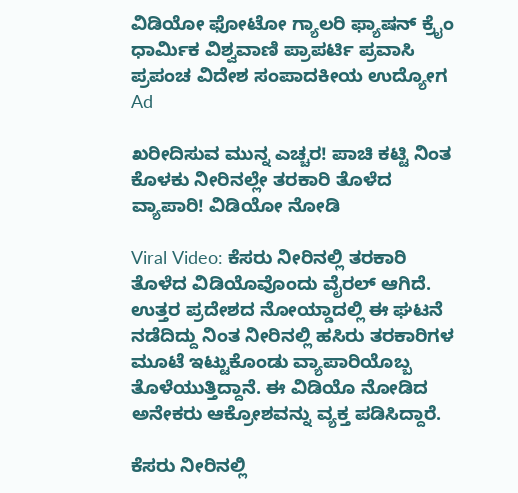ವಿಡಿಯೋ ಫೋಟೋ ಗ್ಯಾಲರಿ ಫ್ಯಾಷನ್ ಕ್ರೈಂ ಧಾರ್ಮಿಕ ವಿಶ್ವವಾಣಿ ಪ್ರಾಪರ್ಟಿ ಪ್ರವಾಸಿ ಪ್ರಪಂಚ ವಿದೇಶ ಸಂಪಾದಕೀಯ ಉದ್ಯೋಗ
Ad

ಖರೀದಿಸುವ ಮುನ್ನ ಎಚ್ಚರ! ಪಾಚಿ ಕಟ್ಟಿ ನಿಂತ ಕೊಳಕು ನೀರಿನಲ್ಲೇ ತರಕಾರಿ ತೊಳೆದ ವ್ಯಾಪಾರಿ! ವಿಡಿಯೋ ನೋಡಿ

Viral Video: ಕೆಸರು ನೀರಿನಲ್ಲಿ ತರಕಾರಿ ತೊಳೆದ ವಿಡಿಯೊವೊಂದು ವೈರಲ್ ಆಗಿದೆ. ಉತ್ತರ ಪ್ರದೇಶದ ನೋಯ್ಡಾದಲ್ಲಿ ಈ ಘಟನೆ ನಡೆದಿದ್ದು ನಿಂತ ನೀರಿನಲ್ಲಿ ಹಸಿರು ತರಕಾರಿಗಳ ಮೂಟೆ ಇಟ್ಟುಕೊಂಡು ವ್ಯಾಪಾರಿಯೊಬ್ಬ ತೊಳೆಯುತ್ತಿದ್ದಾನೆ. ಈ ವಿಡಿಯೊ ನೋಡಿದ ಅನೇಕರು ಆಕ್ರೋಶವನ್ನು ವ್ಯಕ್ತ ಪಡಿಸಿದ್ದಾರೆ.

ಕೆಸರು ನೀರಿನಲ್ಲಿ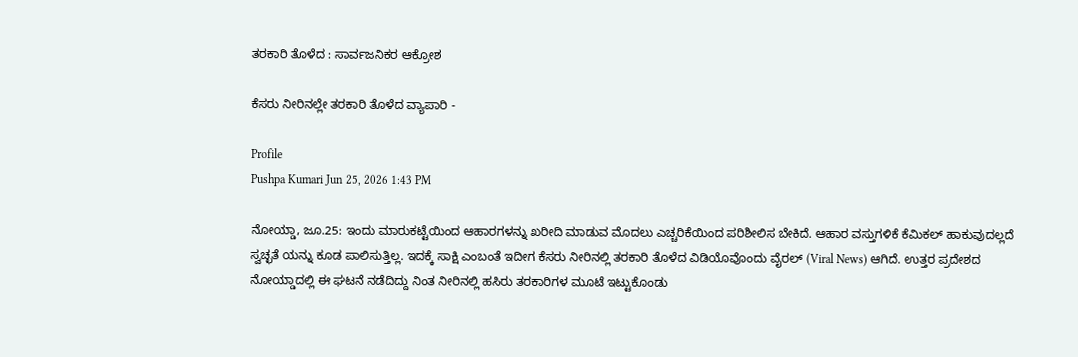ತರಕಾರಿ ತೊಳೆದ : ಸಾರ್ವಜನಿಕರ ಆಕ್ರೋಶ

ಕೆಸರು ನೀರಿನಲ್ಲೇ ತರಕಾರಿ ತೊಳೆದ ವ್ಯಾಪಾರಿ -

Profile
Pushpa Kumari Jun 25, 2026 1:43 PM

ನೋಯ್ಡಾ, ಜೂ.25: ಇಂದು ಮಾರುಕಟ್ಟೆಯಿಂದ ಆಹಾರಗಳನ್ನು ಖರೀದಿ ಮಾಡುವ ಮೊದಲು ಎಚ್ಚರಿಕೆಯಿಂದ ಪರಿಶೀಲಿಸ ಬೇಕಿದೆ. ಆಹಾರ ವಸ್ತುಗಳಿಕೆ ಕೆಮಿಕಲ್ ಹಾಕುವುದಲ್ಲದೆ ಸ್ವಚ್ಛತೆ ಯನ್ನು ಕೂಡ ಪಾಲಿಸುತ್ತಿಲ್ಲ‌. ಇದಕ್ಕೆ ಸಾಕ್ಷಿ ಎಂಬಂತೆ ಇದೀಗ ಕೆಸರು ನೀರಿನಲ್ಲಿ ತರಕಾರಿ ತೊಳೆದ ವಿಡಿಯೊವೊಂದು ವೈರಲ್ (Viral News) ಆಗಿದೆ. ಉತ್ತರ ಪ್ರದೇಶದ ನೋಯ್ಡಾದಲ್ಲಿ ಈ ಘಟನೆ ನಡೆದಿದ್ದು ನಿಂತ ನೀರಿನಲ್ಲಿ ಹಸಿರು ತರಕಾರಿಗಳ ಮೂಟೆ ಇಟ್ಟುಕೊಂಡು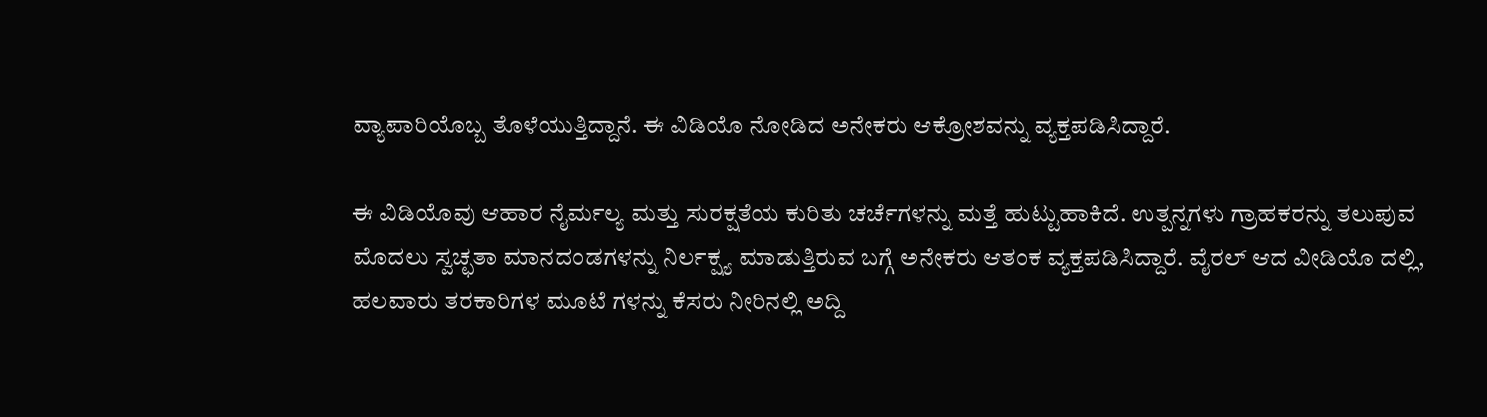ವ್ಯಾಪಾರಿಯೊಬ್ಬ ತೊಳೆಯುತ್ತಿದ್ದಾನೆ. ಈ ವಿಡಿಯೊ ನೋಡಿದ ಅನೇಕರು ಆಕ್ರೋಶವನ್ನು ವ್ಯಕ್ತಪಡಿಸಿದ್ದಾರೆ.

ಈ ವಿಡಿಯೊವು ಆಹಾರ ನೈರ್ಮಲ್ಯ ಮತ್ತು ಸುರಕ್ಷತೆಯ ಕುರಿತು ಚರ್ಚೆಗಳನ್ನು ಮತ್ತೆ ಹುಟ್ಟುಹಾಕಿದೆ. ಉತ್ಪನ್ನಗಳು ಗ್ರಾಹಕರನ್ನು ತಲುಪುವ ಮೊದಲು ಸ್ವಚ್ಛತಾ ಮಾನದಂಡಗಳನ್ನು ನಿರ್ಲಕ್ಷ್ಯ ಮಾಡುತ್ತಿರುವ ಬಗ್ಗೆ ಅನೇಕರು ಆತಂಕ ವ್ಯಕ್ತಪಡಿಸಿದ್ದಾರೆ. ವೈರಲ್ ಆದ ವೀಡಿಯೊ ದಲ್ಲಿ, ಹಲವಾರು ತರಕಾರಿಗಳ ಮೂಟೆ ಗಳನ್ನು ಕೆಸರು ನೀರಿನಲ್ಲಿ ಅದ್ದಿ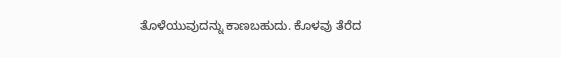ತೊಳೆಯುವುದನ್ನು ಕಾಣಬಹುದು. ಕೊಳವು ತೆರೆದ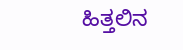ಹಿತ್ತಲಿನ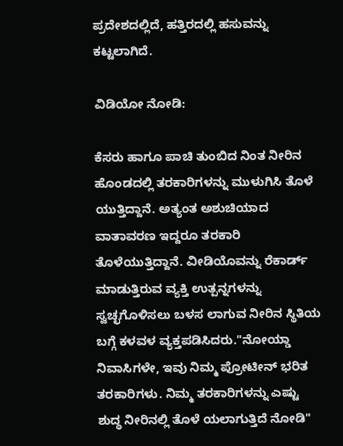ಪ್ರದೇಶದಲ್ಲಿದೆ, ಹತ್ತಿರದಲ್ಲಿ ಹಸುವನ್ನು ಕಟ್ಟಲಾಗಿದೆ.

ವಿಡಿಯೋ ನೋಡಿ:

ಕೆಸರು ಹಾಗೂ ಪಾಚಿ ತುಂಬಿದ ನಿಂತ ನೀರಿನ ಹೊಂಡದಲ್ಲಿ ತರಕಾರಿಗಳನ್ನು ಮುಳುಗಿಸಿ ತೊಳೆ ಯುತ್ತಿದ್ದಾನೆ. ಅತ್ಯಂತ ಅಶುಚಿಯಾದ ವಾತಾವರಣ ಇದ್ದರೂ ತರಕಾರಿ ತೊಳೆಯುತ್ತಿದ್ದಾನೆ. ವೀಡಿಯೊವನ್ನು ರೆಕಾರ್ಡ್ ಮಾಡುತ್ತಿರುವ ವ್ಯಕ್ತಿ ಉತ್ಪನ್ನಗಳನ್ನು ಸ್ವಚ್ಛಗೊಳಿಸಲು ಬಳಸ ಲಾಗುವ ನೀರಿನ ಸ್ಥಿತಿಯ ಬಗ್ಗೆ ಕಳವಳ ವ್ಯಕ್ತಪಡಿಸಿದರು."ನೋಯ್ಡಾ ನಿವಾಸಿಗಳೇ, ಇವು ನಿಮ್ಮ ಪ್ರೋಟೀನ್ ಭರಿತ ತರಕಾರಿಗಳು. ನಿಮ್ಮ ತರಕಾರಿಗಳನ್ನು ಎಷ್ಟು ಶುದ್ಧ ನೀರಿನಲ್ಲಿ ತೊಳೆ ಯಲಾಗುತ್ತಿದೆ ನೋಡಿ"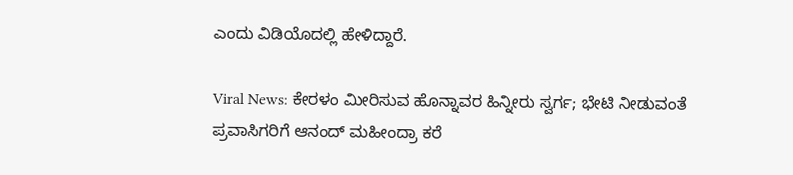ಎಂದು ವಿಡಿಯೊದಲ್ಲಿ ಹೇಳಿದ್ದಾರೆ.

Viral News: ಕೇರಳಂ ಮೀರಿಸುವ ಹೊನ್ನಾವರ ಹಿನ್ನೀರು ಸ್ವರ್ಗ; ಭೇಟಿ ನೀಡುವಂತೆ ಪ್ರವಾಸಿಗರಿಗೆ ಆನಂದ್ ಮಹೀಂದ್ರಾ ಕರೆ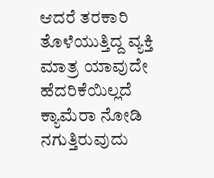ಆದರೆ ತರಕಾರಿ ತೊಳೆಯುತ್ತಿದ್ದ ವ್ಯಕ್ತಿ ಮಾತ್ರ ಯಾವುದೇ ಹೆದರಿಕೆಯಿಲ್ಲದೆ ಕ್ಯಾಮೆರಾ ನೋಡಿ ನಗುತ್ತಿರುವುದು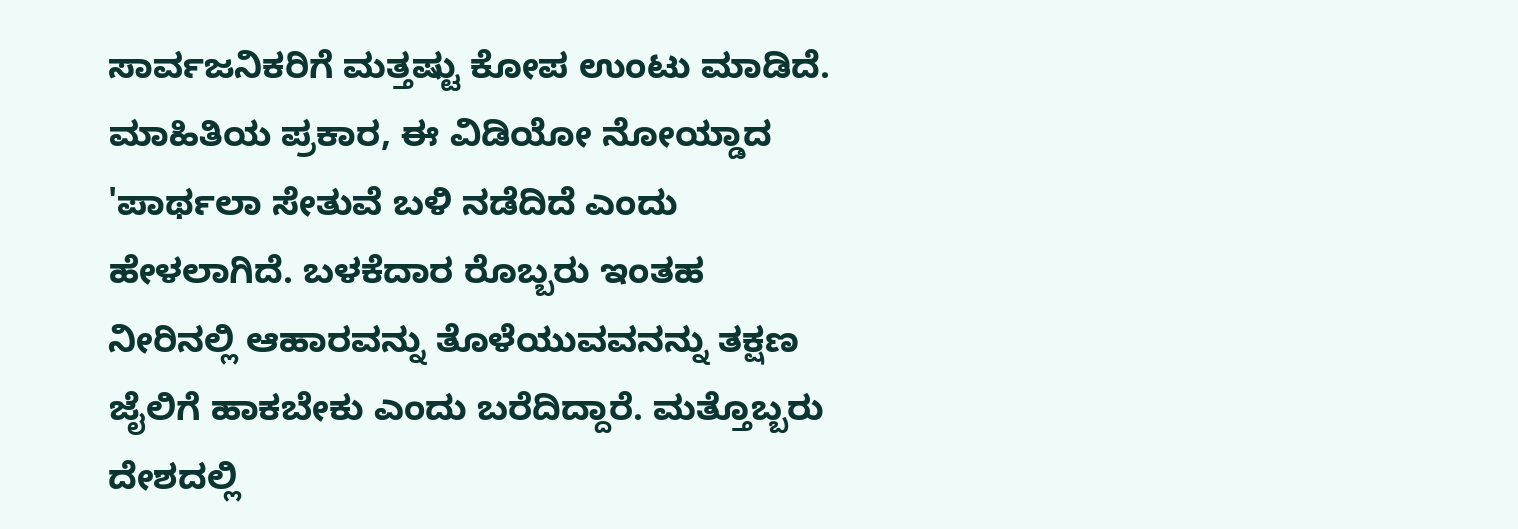ಸಾರ್ವಜನಿಕರಿಗೆ ಮತ್ತಷ್ಟು ಕೋಪ ಉಂಟು ಮಾಡಿದೆ. ಮಾಹಿತಿಯ ಪ್ರಕಾರ, ಈ ವಿಡಿಯೋ ನೋಯ್ಡಾದ 'ಪಾರ್ಥಲಾ ಸೇತುವೆ ಬಳಿ ನಡೆದಿದೆ ಎಂದು ಹೇಳಲಾಗಿದೆ. ಬಳಕೆದಾರ ರೊಬ್ಬರು ಇಂತಹ ನೀರಿನಲ್ಲಿ ಆಹಾರವನ್ನು ತೊಳೆಯುವವನನ್ನು ತಕ್ಷಣ ಜೈಲಿಗೆ ಹಾಕಬೇಕು ಎಂದು ಬರೆದಿದ್ದಾರೆ. ಮತ್ತೊಬ್ಬರು ದೇಶದಲ್ಲಿ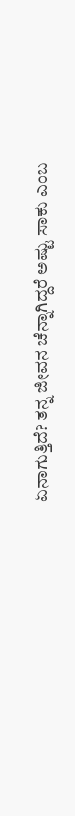ಏನಾಗುತ್ತಿದೆ? ತನ್ನ ಜೀವನ ಚೆನ್ನಾಗಿದ್ದರೆ ಅಷ್ಟು ಸಾಕು ಎಂಬ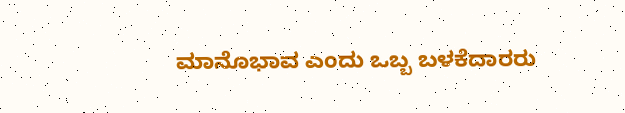ಮಾನೊಭಾವ ಎಂದು ಒಬ್ಬ ಬಳಕೆದಾರರು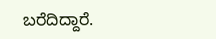ಬರೆದಿದ್ದಾರೆ.